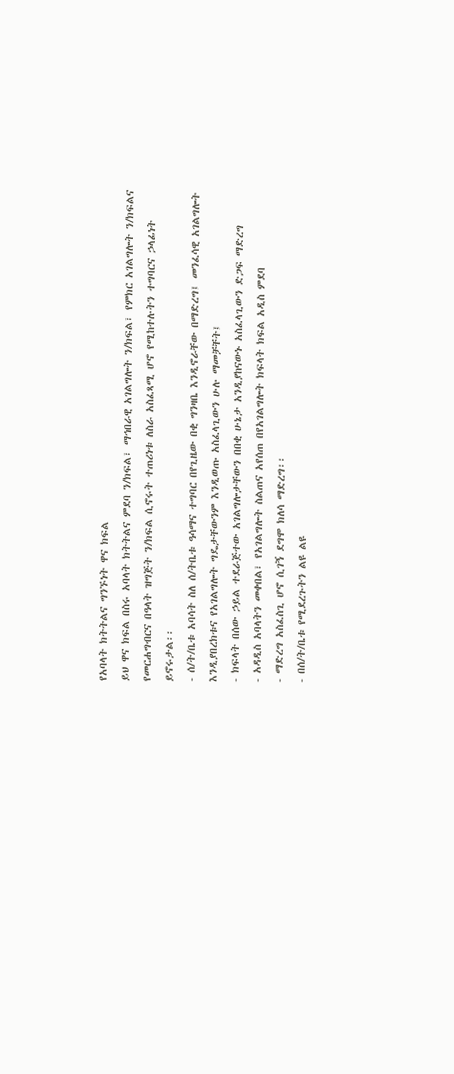የአባላት ክትትልና ግንኙነት ዋና ክፍል
ይህ ዋና ክፍል በስሩ አባላት ክትትልና ምደባ ን/ክፍል፣ ማኅበራዊ አገልግሎት ን/ክፍል፣ የምክር አገልግሎት ን/ክፍልና የመርሐግብርና በዓላት ዝግጅት ን/ክፍል ሲኖሩት ተጠሪነቱ ለስራ አስፈጻሚ ሆኖ የሚከተሉትን ተግባርና ኃላፊነት ይኖሩታል፡፡
- ሰ/ት/ቤቱ አባሳት ስለ ሰ/ትቤቱ ዓሳማና ተግባር በየጊዜው በቂ ግንዛቤ እንዲኖራቸው በማድረግ፤ መንፈሳዊ አገልግሎት እንዲያበረክቱና የአገልግሎት ግዴታቸውንም እንዲወጡ አስፈላጊውን ሁሉ ማመቻቸት፤
- ክፍላት በሰው ኃይል ተደራጅተው አገልግሎታቸውን በበቂ ሁኔታ አንዲያከናውኑ አስፈላጊውን ድጋፍ ማድረግ
- አዳዲስ አባላትን መቀበል፣ የአገልግሎት ስልጠና አየሰጠ በየአገልግሎት ክፍላት ክፍል አዲስ ምደባ
- ማድረግ አስፈስጊ ሆኖ ሲገኝ ደግሞ ክለሳ ማድረግ፡፡
- በሰ/ት/ቤቱ የሚደረጉትን ልዩ ልዩ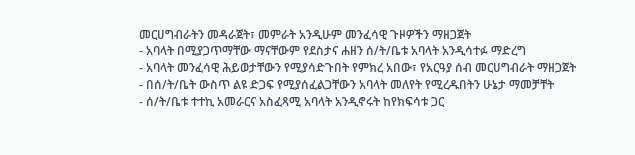መርሀግብራትን መዳራጀት፣ መምራት አንዲሁም መንፈሳዊ ጉዞዎችን ማዘጋጀት
- አባላት በሚያጋጥማቸው ማናቸውም የደስታና ሐዘን ሰ/ት/ቤቱ አባላት አንዲሳተፉ ማድረግ
- አባላት መንፈሳዊ ሕይወታቸውን የሚያሳድጉበት የምክረ አበው፣ የአርዓያ ሰብ መርሀግብራት ማዘጋጀት
- በሰ/ት/ቤት ውስጥ ልዩ ድጋፍ የሚያሰፈልጋቸውን አባላት መለየት የሚረዱበትን ሁኔታ ማመቻቸት
- ሰ/ት/ቤቱ ተተኪ አመራርና አስፈጻሚ አባላት አንዲኖሩት ከየክፍሳቱ ጋር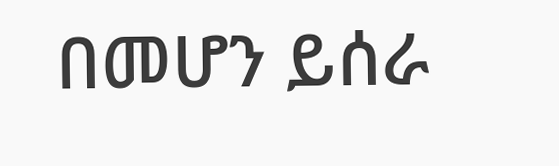በመሆን ይሰራ